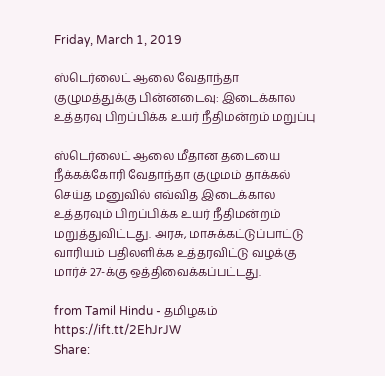Friday, March 1, 2019

ஸ்டெர்லைட் ஆலை வேதாந்தா குழுமத்துக்கு பின்னடைவு: இடைக்கால உத்தரவு பிறப்பிக்க உயர் நீதிமன்றம் மறுப்பு

ஸ்டெர்லைட் ஆலை மீதான தடையை நீக்கக்கோரி வேதாந்தா குழுமம் தாக்கல் செய்த மனுவில் எவ்வித இடைக்கால உத்தரவும் பிறப்பிக்க உயர் நீதிமன்றம் மறுத்துவிட்டது. அரசு, மாசுக்கட்டுப்பாட்டு வாரியம் பதிலளிக்க உத்தரவிட்டு வழக்கு மார்ச் 27-க்கு ஒத்திவைக்கப்பட்டது.

from Tamil Hindu - தமிழகம் https://ift.tt/2EhJrJW
Share: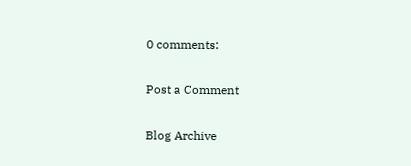0 comments:

Post a Comment

Blog Archive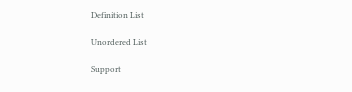Definition List

Unordered List

Support